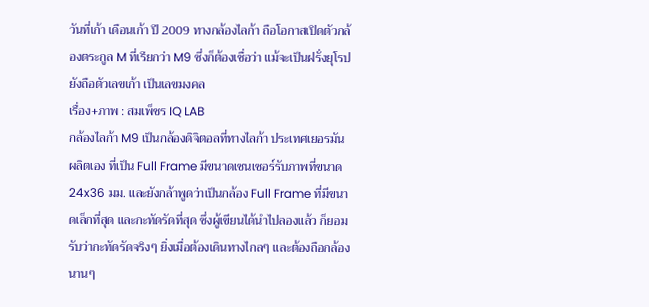วันที่เก้า เดือนเก้า ปี 2009 ทางกล้องไลก้า ถือโอกาสเปิดตัวกล้องตระกูล M ที่เรียกว่า M9 ซึ่งก็ต้องเชื่อว่า แม้จะเป็นฝรั่งยุโรป ยังถือตัวเลขเก้า เป็นเลขมงคล
เรื่อง+ภาพ : สมเพ็ชร IQ LAB
กล้องไลก้า M9 เป็นกล้องดิจิตอลที่ทางไลก้า ประเทศเยอรมันผลิตเอง ที่เป็น Full Frame มีขนาดเซนเซอร์รับภาพที่ขนาด 24x36 มม. และยังกล้าพูดว่าเป็นกล้อง Full Frame ที่มีขนาดเล็กที่สุด และกะทัดรัดที่สุด ซึ่งผู้เขียนได้นำไปลองแล้ว ก็ยอมรับว่ากะทัดรัดจริงๆ ยิ่งเมื่อต้องเดินทางไกลๆ และต้องถือกล้องนานๆ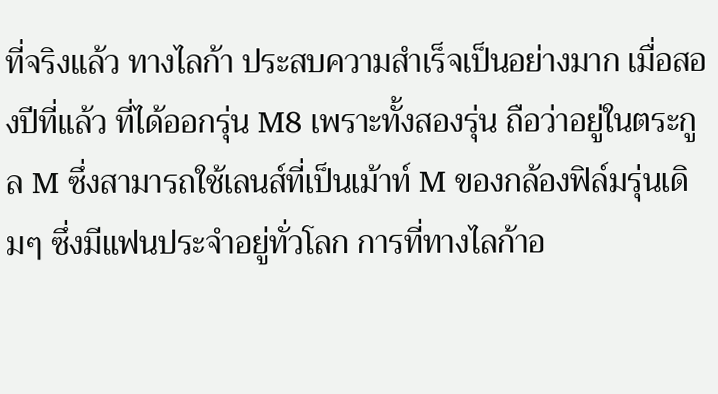ที่จริงแล้ว ทางไลก้า ประสบความสำเร็จเป็นอย่างมาก เมื่อสองปีที่แล้ว ที่ได้ออกรุ่น M8 เพราะทั้งสองรุ่น ถือว่าอยู่ในตระกูล M ซึ่งสามารถใช้เลนส์ที่เป็นเม้าท์ M ของกล้องฟิล์มรุ่นเดิมๆ ซึ่งมีแฟนประจำอยู่ทั่วโลก การที่ทางไลก้าอ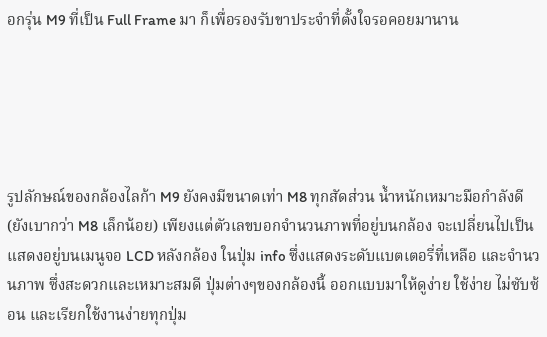อกรุ่น M9 ที่เป็น Full Frame มา ก็เพื่อรองรับขาประจำที่ตั้งใจรอคอยมานาน





รูปลักษณ์ของกล้องไลก้า M9 ยังคงมีขนาดเท่า M8 ทุกสัดส่วน น้ำหนักเหมาะมือกำลังดี (ยังเบากว่า M8 เล็กน้อย) เพียงแต่ตัวเลขบอกจำนวนภาพที่อยู่บนกล้อง จะเปลี่ยนไปเป็นแสดงอยู่บนเมนูจอ LCD หลังกล้อง ในปุ่ม info ซึ่งแสดงระดับแบตเตอรี่ที่เหลือ และจำนวนภาพ ซึ่งสะดวกและเหมาะสมดี ปุ่มต่างๆของกล้องนี้ ออกแบบมาให้ดูง่าย ใช้ง่าย ไม่ซับซ้อน และเรียกใช้งานง่ายทุกปุ่ม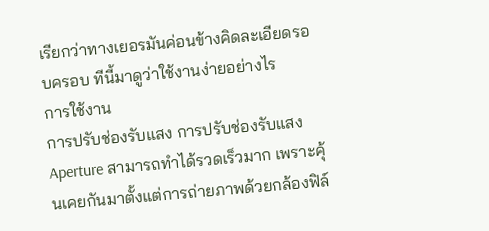เรียกว่าทางเยอรมันค่อนข้างคิดละเอียดรอบครอบ ทีนี้มาดูว่าใช้งานง่ายอย่างไร
การใช้งาน
การปรับช่องรับแสง การปรับช่องรับแสง Aperture สามารถทำได้รวดเร็วมาก เพราะคุ้นเคยกันมาตั้งแต่การถ่ายภาพด้วยกล้องฟิล์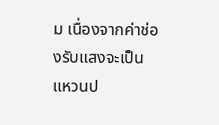ม เนื่องจากค่าช่องรับแสงจะเป็นแหวนป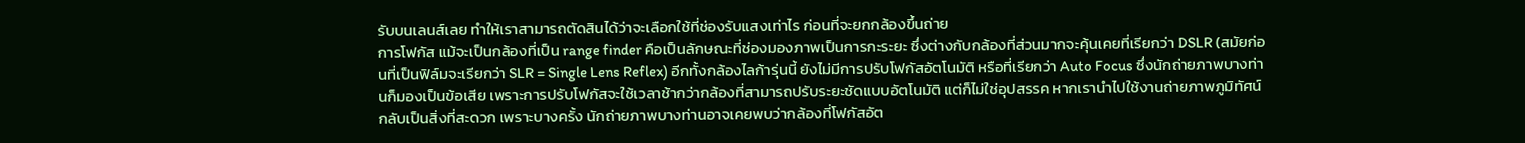รับบนเลนส์เลย ทำให้เราสามารถตัดสินได้ว่าจะเลือกใช้ที่ช่องรับแสงเท่าไร ก่อนที่จะยกกล้องขึ้นถ่าย
การโฟกัส แม้จะเป็นกล้องที่เป็น range finder คือเป็นลักษณะที่ช่องมองภาพเป็นการกะระยะ ซึ่งต่างกับกล้องที่ส่วนมากจะคุ้นเคยที่เรียกว่า DSLR (สมัยก่อนที่เป็นฟิล์มจะเรียกว่า SLR = Single Lens Reflex) อีกทั้งกล้องไลก้ารุ่นนี้ ยังไม่มีการปรับโฟกัสอัตโนมัติ หรือที่เรียกว่า Auto Focus ซึ่งนักถ่ายภาพบางท่านก็มองเป็นข้อเสีย เพราะการปรับโฟกัสจะใช้เวลาช้ากว่ากล้องที่สามารถปรับระยะชัดแบบอัตโนมัติ แต่ก็ไม่ใช่อุปสรรค หากเรานำไปใช้งานถ่ายภาพภูมิทัศน์ กลับเป็นสิ่งที่สะดวก เพราะบางครั้ง นักถ่ายภาพบางท่านอาจเคยพบว่ากล้องที่โฟกัสอัต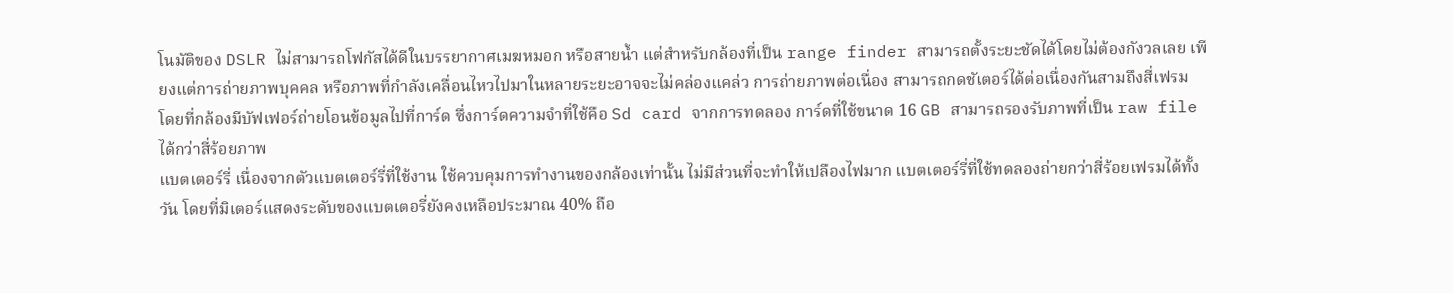โนมัติของ DSLR ไม่สามารถโฟกัสได้ดีในบรรยากาศเมฆหมอก หรือสายน้ำ แต่สำหรับกล้องที่เป็น range finder สามารถตั้งระยะชัดได้โดยไม่ต้องกังวลเลย เพียงแต่การถ่ายภาพบุคคล หรือภาพที่กำลังเคลื่อนไหวไปมาในหลายระยะอาจจะไม่คล่องแคล่ว การถ่ายภาพต่อเนื่อง สามารถกดชัเตอร์ได้ต่อเนื่องกันสามถึงสี่เฟรม โดยที่กล้องมีบัฟเฟอร์ถ่ายโอนข้อมูลไปที่การ์ด ซึ่งการ์ดความจำที่ใช้คือ Sd card จากการทดลอง การ์ดที่ใช้ขนาด 16 GB สามารถรองรับภาพที่เป็น raw file ได้กว่าสี่ร้อยภาพ
แบตเตอร์รี่ เนื่องจากตัวแบตเตอร์รี่ที่ใช้งาน ใช้ควบคุมการทำงานของกล้องเท่านั้น ไม่มีส่วนที่จะทำให้เปลืองไฟมาก แบตเตอร์รี่ที่ใช้ทดลองถ่ายกว่าสี่ร้อยเฟรมได้ทั้งวัน โดยที่มิเตอร์แสดงระดับของแบตเตอรี่ยังคงเหลือประมาณ 40% ถือ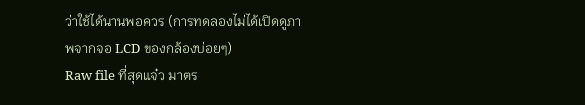ว่าใช้ได้นานพอควร (การทดลองไม่ได้เปิดดูภาพจากจอ LCD ของกล้องบ่อยๆ)
Raw file ที่สุดแจ๋ว มาตร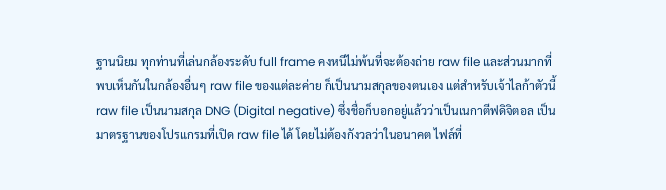ฐานนิยม ทุกท่านที่เล่นกล้องระดับ full frame คงหนีไม่พ้นที่จะต้องถ่าย raw file และส่วนมากที่พบเห็นกันในกล้องอื่นๆ raw file ของแต่ละค่าย ก็เป็นนามสกุลของตนเอง แต่สำหรับเจ้าไลก้าตัวนี้ raw file เป็นนามสกุล DNG (Digital negative) ซึ่งชื่อก็บอกอยู่แล้วว่าเป็นเนกาตีฟดิจิตอล เป็นมาตรฐานของโปรแกรมที่เปิด raw file ได้ โดยไม่ต้องกังวลว่าในอนาคต ไฟล์ที่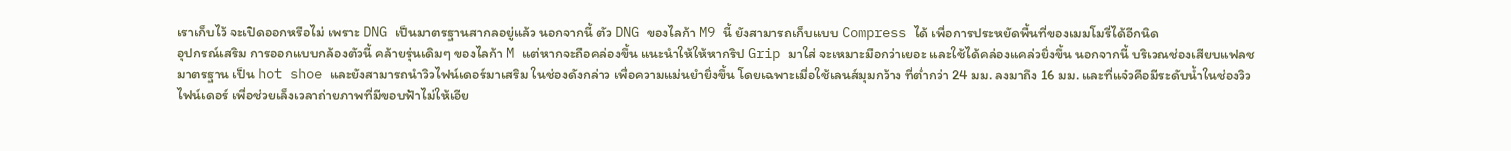เราเก็บไว้ จะเปิดออกหรือไม่ เพราะ DNG เป็นมาตรฐานสากลอยู่แล้ว นอกจากนี้ ตัว DNG ของไลก้า M9 นี้ ยังสามารถเก็บแบบ Compress ได้ เพื่อการประหยัดพื้นที่ของเมมโมรี่ได้อีกนิด
อุปกรณ์เสริม การออกแบบกล้องตัวนี้ คล้ายรุ่นเดิมๆ ของไลก้า M แต่หากจะถือคล่องขึ้น แนะนำให้ให้หากริป Grip มาใส่ จะเหมาะมือกว่าเยอะ และใช้ได้คล่องแคล่วยิ่งขึ้น นอกจากนี้ บริเวณช่องเสียบแฟลชมาตรฐาน เป็น hot shoe และยังสามารถนำวิวไฟน์เดอร์มาเสริม ในช่องดังกล่าว เพื่อความแม่นยำยิ่งขึ้น โดยเฉพาะเมื่อใช้เลนส์มุมกว้าง ที่ต่ำกว่า 24 มม. ลงมาถึง 16 มม. และที่แจ๋วคือมีระดับน้ำในช่องวิวไฟน์เดอร์ เพื่อช่วยเล็งเวลาถ่ายภาพที่มีขอบฟ้าไม่ให้เอีย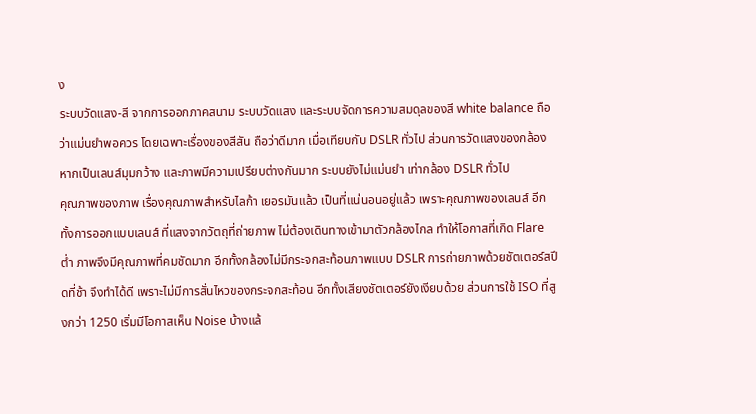ง
ระบบวัดแสง-สี จากการออกภาคสนาม ระบบวัดแสง และระบบจัดการความสมดุลของสี white balance ถือว่าแม่นยำพอควร โดยเฉพาะเรื่องของสีสัน ถือว่าดีมาก เมื่อเทียบกับ DSLR ทั่วไป ส่วนการวัดแสงของกล้อง หากเป็นเลนส์มุมกว้าง และภาพมีความเปรียบต่างกันมาก ระบบยังไม่แม่นยำ เท่ากล้อง DSLR ทั่วไป
คุณภาพของภาพ เรื่องคุณภาพสำหรับไลก้า เยอรมันแล้ว เป็นที่แน่นอนอยู่แล้ว เพราะคุณภาพของเลนส์ อีกทั้งการออกแบบเลนส์ ที่แสงจากวัตถุที่ถ่ายภาพ ไม่ต้องเดินทางเข้ามาตัวกล้องไกล ทำให้โอกาสที่เกิด Flare ต่ำ ภาพจึงมีคุณภาพที่คมชัดมาก อีกทั้งกล้องไม่มีกระจกสะท้อนภาพแบบ DSLR การถ่ายภาพด้วยชัตเตอร์สปีดที่ช้า จึงทำได้ดี เพราะไม่มีการสั่นไหวของกระจกสะท้อน อีกทั้งเสียงชัตเตอร์ยังเงียบด้วย ส่วนการใช้ ISO ที่สูงกว่า 1250 เริ่มมีโอกาสเห็น Noise บ้างแล้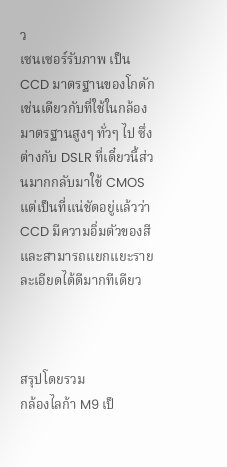ว
เซนเซอร์รับภาพ เป็น CCD มาตรฐานของโกดัก เช่นเดียวกับที่ใช้ในกล้องมาตรฐานสูงๆ ทั่วๆ ไป ซึ่งต่างกับ DSLR ที่เดี๋ยวนี้ส่วนมากกลับมาใช้ CMOS แต่เป็นที่แน่ชัดอยู่แล้วว่า CCD มีความอิ่มตัวของสี และสามารถแยกแยะรายละเอียดได้ดีมากทีเดียว



สรุปโดยรวม
กล้องไลก้า M9 เป็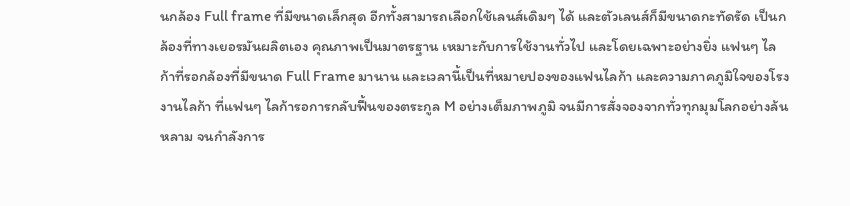นกล้อง Full frame ที่มีขนาดเล็กสุด อีกทั้งสามารถเลือกใช้เลนส์เดิมๆ ได้ และตัวเลนส์ก็มีขนาดกะทัดรัด เป็นกล้องที่ทางเยอรมันผลิตเอง คุณภาพเป็นมาตรฐาน เหมาะกับการใช้งานทั่วไป และโดยเฉพาะอย่างยิ่ง แฟนๆ ไลก้าที่รอกล้องที่มีขนาด Full Frame มานาน และเวลานี้เป็นที่หมายปองของแฟนไลก้า และความภาคภูมิใจของโรงงานไลก้า ที่แฟนๆ ไลก้ารอการกลับฟื้นของตระกูล M อย่างเต็มภาพภูมิ จนมีการสั่งจองจากทั่วทุกมุมโลกอย่างล้นหลาม จนกำลังการ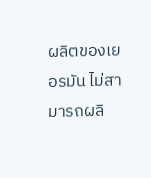ผลิตของเยอรมัน ไม่สามารถผลิ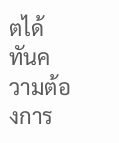ตได้ทันความต้องการ